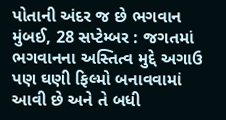પોતાની અંદર જ છે ભગવાન
મુંબઈ, 28 સપ્ટેમ્બર : જગતમાં ભગવાનના અસ્તિત્વ મુદ્દે અગાઉ પણ ઘણી ફિલ્મો બનાવવામાં આવી છે અને તે બધી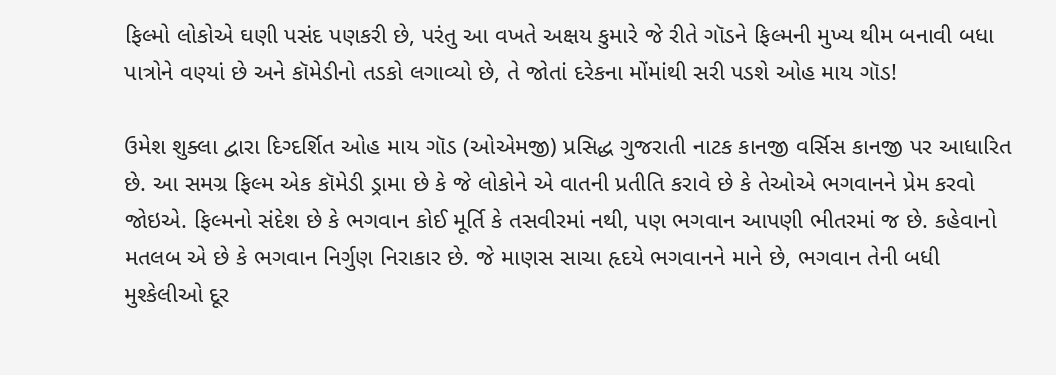ફિલ્મો લોકોએ ઘણી પસંદ પણકરી છે, પરંતુ આ વખતે અક્ષય કુમારે જે રીતે ગૉડને ફિલ્મની મુખ્ય થીમ બનાવી બધા પાત્રોને વણ્યાં છે અને કૉમેડીનો તડકો લગાવ્યો છે, તે જોતાં દરેકના મોંમાંથી સરી પડશે ઓહ માય ગૉડ!

ઉમેશ શુક્લા દ્વારા દિગ્દર્શિત ઓહ માય ગૉડ (ઓએમજી) પ્રસિદ્ધ ગુજરાતી નાટક કાનજી વર્સિસ કાનજી પર આધારિત છે. આ સમગ્ર ફિલ્મ એક કૉમેડી ડ્રામા છે કે જે લોકોને એ વાતની પ્રતીતિ કરાવે છે કે તેઓએ ભગવાનને પ્રેમ કરવો જોઇએ. ફિલ્મનો સંદેશ છે કે ભગવાન કોઈ મૂર્તિ કે તસવીરમાં નથી, પણ ભગવાન આપણી ભીતરમાં જ છે. કહેવાનો મતલબ એ છે કે ભગવાન નિર્ગુણ નિરાકાર છે. જે માણસ સાચા હૃદયે ભગવાનને માને છે, ભગવાન તેની બધી મુશ્કેલીઓ દૂર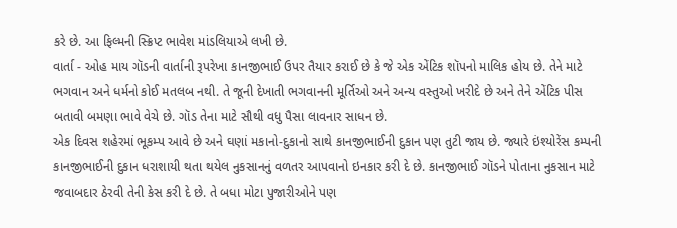કરે છે. આ ફિલ્મની સ્ક્રિપ્ટ ભાવેશ માંડલિયાએ લખી છે.
વાર્તા - ઓહ માય ગૉડની વાર્તાની રૂપરેખા કાનજીભાઈ ઉપર તૈયાર કરાઈ છે કે જે એક એંટિક શૉપનો માલિક હોય છે. તેને માટે ભગવાન અને ધર્મનો કોઈ મતલબ નથી. તે જૂની દેખાતી ભગવાનની મૂર્તિઓ અને અન્ય વસ્તુઓ ખરીદે છે અને તેને એંટિક પીસ બતાવી બમણા ભાવે વેચે છે. ગૉડ તેના માટે સૌથી વધુ પૈસા લાવનાર સાધન છે.
એક દિવસ શહેરમાં ભૂકમ્પ આવે છે અને ઘણાં મકાનો-દુકાનો સાથે કાનજીભાઈની દુકાન પણ તુટી જાય છે. જ્યારે ઇંશ્યોરેંસ કમ્પની કાનજીભાઈની દુકાન ધરાશાયી થતા થયેલ નુકસાનનું વળતર આપવાનો ઇનકાર કરી દે છે. કાનજીભાઈ ગૉડને પોતાના નુકસાન માટે જવાબદાર ઠેરવી તેની કેસ કરી દે છે. તે બધા મોટા પુજારીઓને પણ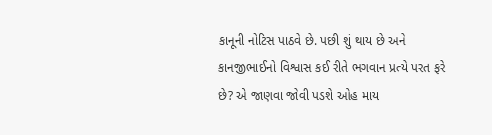કાનૂની નોટિસ પાઠવે છે. પછી શું થાય છે અને કાનજીભાઈનો વિશ્વાસ કઈ રીતે ભગવાન પ્રત્યે પરત ફરે છે? એ જાણવા જોવી પડશે ઓહ માય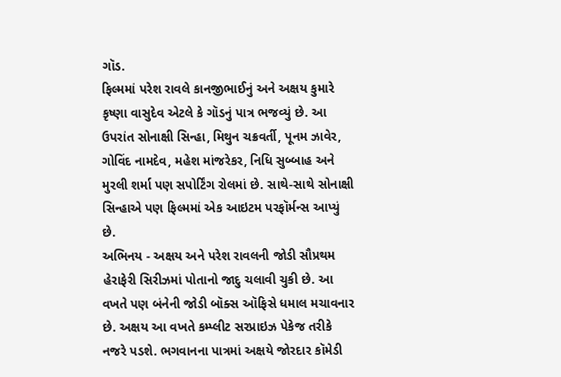ગૉડ.
ફિલ્મમાં પરેશ રાવલે કાનજીભાઈનું અને અક્ષય કુમારે કૃષ્ણા વાસુદેવ એટલે કે ગૉડનું પાત્ર ભજવ્યું છે. આ ઉપરાંત સોનાક્ષી સિન્હા, મિથુન ચક્રવર્તી, પૂનમ ઝાવેર, ગોવિંદ નામદેવ, મહેશ માંજરેકર, નિધિ સુબ્બાહ અને મુરલી શર્મા પણ સપોર્ટિંગ રોલમાં છે. સાથે-સાથે સોનાક્ષી સિન્હાએ પણ ફિલ્મમાં એક આઇટમ પરફૉર્મન્સ આપ્યું છે.
અભિનય - અક્ષય અને પરેશ રાવલની જોડી સૌપ્રથમ હેરાફેરી સિરીઝમાં પોતાનો જાદુ ચલાવી ચુકી છે. આ વખતે પણ બંનેની જોડી બૉક્સ ઑફિસે ધમાલ મચાવનાર છે. અક્ષય આ વખતે કમ્પ્લીટ સરપ્રાઇઝ પેકેજ તરીકે નજરે પડશે. ભગવાનના પાત્રમાં અક્ષયે જોરદાર કૉમેડી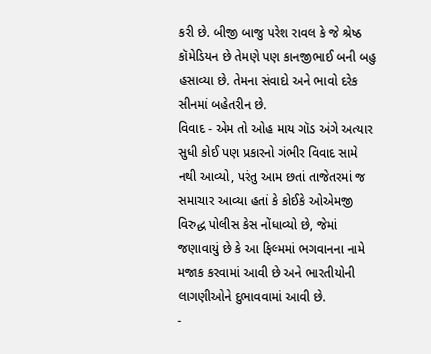કરી છે. બીજી બાજુ પરેશ રાવલ કે જે શ્રેષ્ઠ કૉમેડિયન છે તેમણે પણ કાનજીભાઈ બની બહુ હસાવ્યા છે. તેમના સંવાદો અને ભાવો દરેક સીનમાં બહેતરીન છે.
વિવાદ - એમ તો ઓહ માય ગૉડ અંગે અત્યાર સુધી કોઈ પણ પ્રકારનો ગંભીર વિવાદ સામે નથી આવ્યો, પરંતુ આમ છતાં તાજેતરમાં જ સમાચાર આવ્યા હતાં કે કોઈકે ઓએમજી વિરુદ્ધ પોલીસ કેસ નોંધાવ્યો છે, જેમાં જણાવાયું છે કે આ ફિલ્મમાં ભગવાનના નામે મજાક કરવામાં આવી છે અને ભારતીયોની લાગણીઓને દુભાવવામાં આવી છે.
-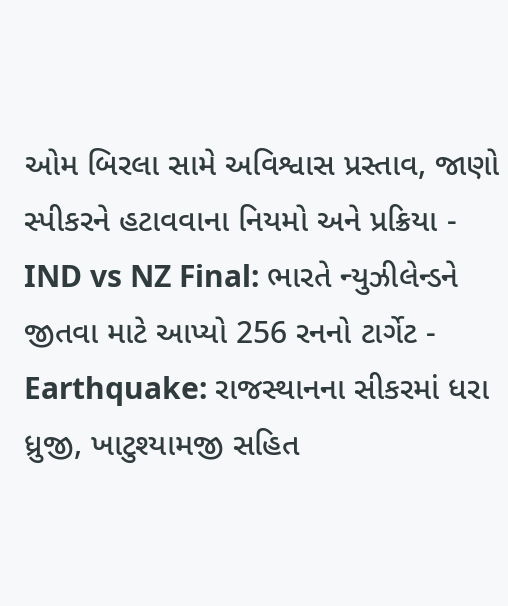ઓમ બિરલા સામે અવિશ્વાસ પ્રસ્તાવ, જાણો સ્પીકરને હટાવવાના નિયમો અને પ્રક્રિયા -
IND vs NZ Final: ભારતે ન્યુઝીલેન્ડને જીતવા માટે આપ્યો 256 રનનો ટાર્ગેટ -
Earthquake: રાજસ્થાનના સીકરમાં ધરા ધ્રુજી, ખાટુશ્યામજી સહિત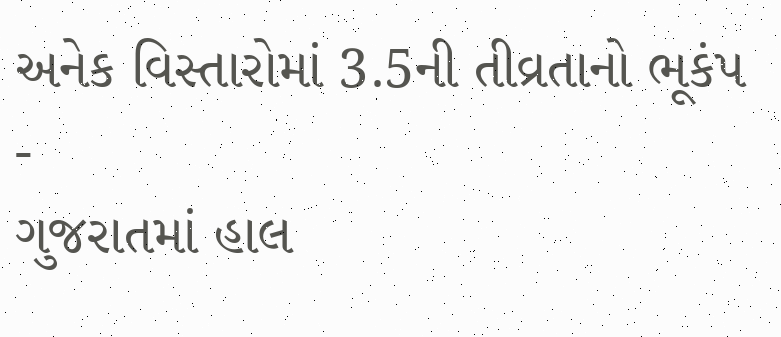અનેક વિસ્તારોમાં 3.5ની તીવ્રતાનો ભૂકંપ -
ગુજરાતમાં હાલ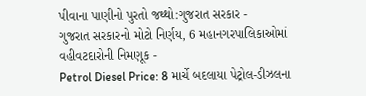પીવાના પાણીનો પુરતો જથ્થો:ગુજરાત સરકાર -
ગુજરાત સરકારનો મોટો નિર્ણય, 6 મહાનગરપાલિકાઓમાં વહીવટદારોની નિમણૂક -
Petrol Diesel Price: 8 માર્ચે બદલાયા પેટ્રોલ-ડીઝલના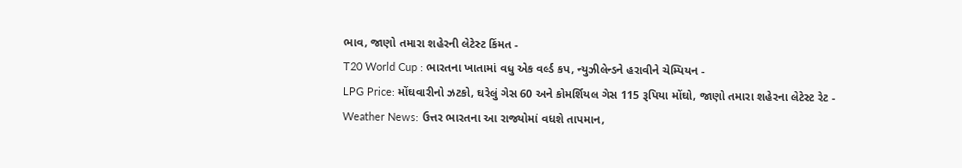ભાવ, જાણો તમારા શહેરની લેટેસ્ટ કિંમત -
T20 World Cup : ભારતના ખાતામાં વધુ એક વર્લ્ડ કપ, ન્યુઝીલેન્ડને હરાવીને ચેમ્પિયન -
LPG Price: મોંઘવારીનો ઝટકો, ઘરેલું ગેસ 60 અને કોમર્શિયલ ગેસ 115 રૂપિયા મોંઘો, જાણો તમારા શહેરના લેટેસ્ટ રેટ -
Weather News: ઉત્તર ભારતના આ રાજ્યોમાં વધશે તાપમાન,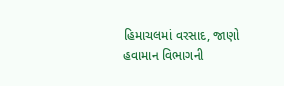હિમાચલમાં વરસાદ, જાણો હવામાન વિભાગની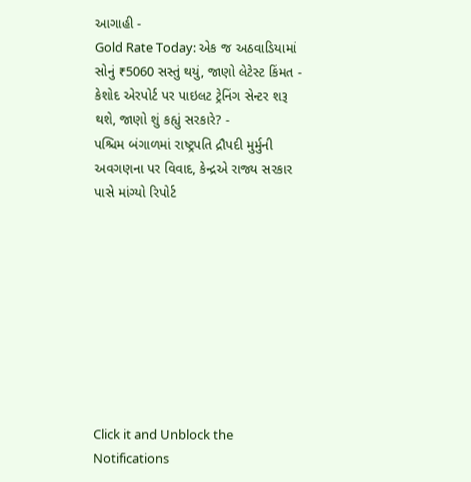આગાહી -
Gold Rate Today: એક જ અઠવાડિયામાં સોનું ₹5060 સસ્તું થયું, જાણો લેટેસ્ટ કિંમત -
કેશોદ એરપોર્ટ પર પાઇલટ ટ્રેનિંગ સેન્ટર શરૂ થશે, જાણો શું કહ્યું સરકારે? -
પશ્ચિમ બંગાળમાં રાષ્ટ્રપતિ દ્રૌપદી મુર્મુની અવગણના પર વિવાદ, કેન્દ્રએ રાજ્ય સરકાર પાસે માંગ્યો રિપોર્ટ









Click it and Unblock the Notifications